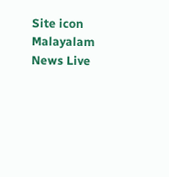Site icon Malayalam News Live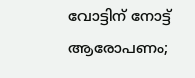വോട്ടിന് നോട്ട് ആരോപണം;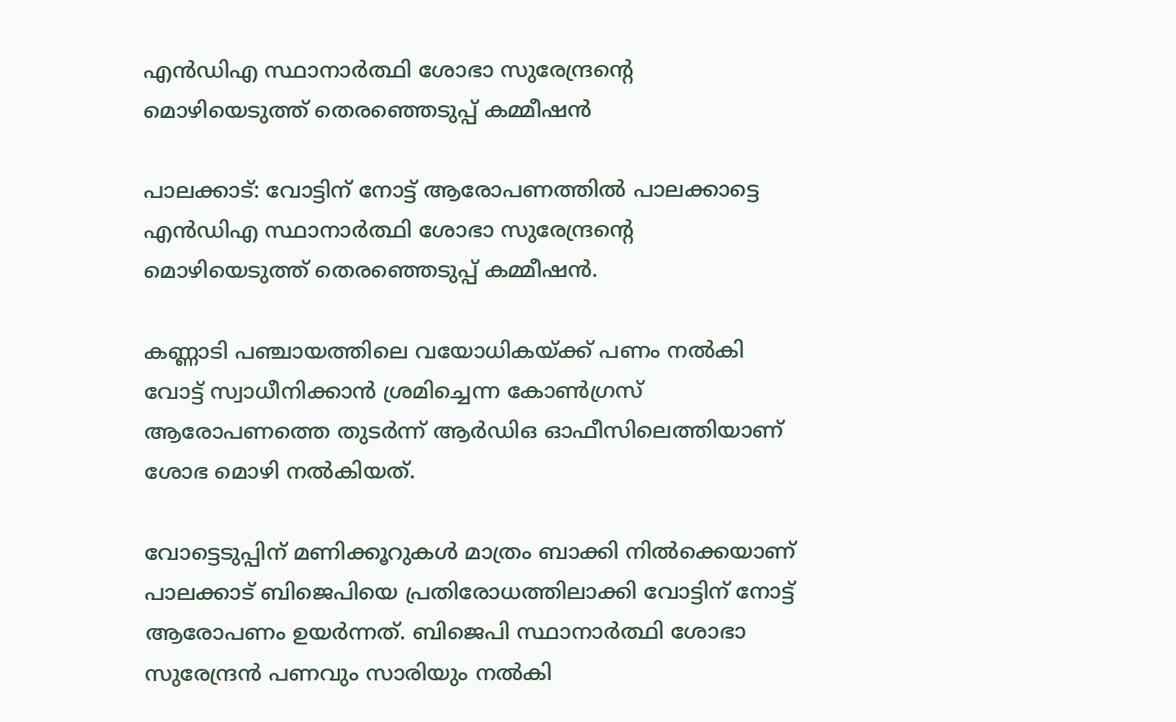എന്‍ഡിഎ സ്ഥാനാര്‍ത്ഥി ശോഭാ സുരേന്ദ്രന്റെ മൊഴിയെടുത്ത് തെരഞ്ഞെടുപ്പ് കമ്മീഷൻ

പാലക്കാട്: വോട്ടിന് നോട്ട് ആരോപണത്തില്‍ പാലക്കാട്ടെ എന്‍ഡിഎ സ്ഥാനാർത്ഥി ശോഭാ സുരേന്ദ്രന്റെ മൊഴിയെടുത്ത് തെരഞ്ഞെടുപ്പ് കമ്മീഷൻ.

കണ്ണാടി പഞ്ചായത്തിലെ വയോധികയ്ക്ക് പണം നൽകി വോട്ട് സ്വാധീനിക്കാൻ ശ്രമിച്ചെന്ന കോൺഗ്രസ് ആരോപണത്തെ തുടർന്ന് ആര്‍ഡിഒ ഓഫീസിലെത്തിയാണ് ശോഭ മൊഴി നൽകിയത്.

വോട്ടെടുപ്പിന് മണിക്കൂറുകള്‍ മാത്രം ബാക്കി നില്‍ക്കെയാണ് പാലക്കാട് ബിജെപിയെ പ്രതിരോധത്തിലാക്കി വോട്ടിന് നോട്ട് ആരോപണം ഉയര്‍ന്നത്. ബിജെപി സ്ഥാനാർത്ഥി ശോഭാ സുരേന്ദ്രൻ പണവും സാരിയും നല്‍കി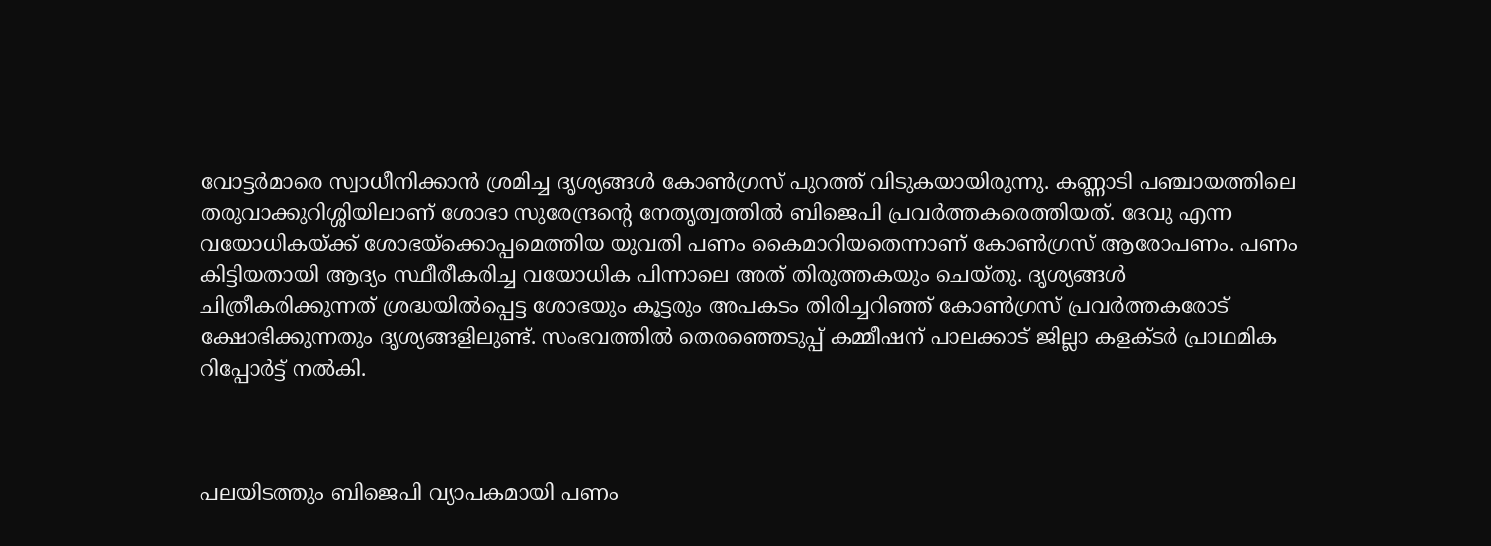വോട്ടർമാരെ സ്വാധീനിക്കാന്‍ ശ്രമിച്ച ദൃശ്യങ്ങള്‍ കോൺഗ്രസ് പുറത്ത് വിടുകയായിരുന്നു. കണ്ണാടി പഞ്ചായത്തിലെ തരുവാക്കുറിശ്ശിയിലാണ് ശോഭാ സുരേന്ദ്രന്റെ നേതൃത്വത്തില്‍ ബിജെപി പ്രവർത്തകരെത്തിയത്. ദേവു എന്ന വയോധികയ്ക്ക് ശോഭയ്ക്കൊപ്പമെത്തിയ യുവതി പണം കൈമാറിയതെന്നാണ് കോണ്‍ഗ്രസ് ആരോപണം. പണം കിട്ടിയതായി ആദ്യം സ്ഥീരീകരിച്ച വയോധിക പിന്നാലെ അത് തിരുത്തകയും ചെയ്തു. ദൃശ്യങ്ങള്‍ ചിത്രീകരിക്കുന്നത് ശ്രദ്ധയില്‍പ്പെട്ട ശോഭയും കൂട്ടരും അപകടം തിരിച്ചറിഞ്ഞ് കോൺഗ്രസ് പ്രവർത്തകരോട് ക്ഷോഭിക്കുന്നതും ദൃശ്യങ്ങളിലുണ്ട്. സംഭവത്തില്‍ തെരഞ്ഞെടുപ്പ് കമ്മീഷന് പാലക്കാട് ജില്ലാ കളക്ടർ പ്രാഥമിക റിപ്പോർട്ട് നൽകി.



പലയിടത്തും ബിജെപി വ്യാപകമായി പണം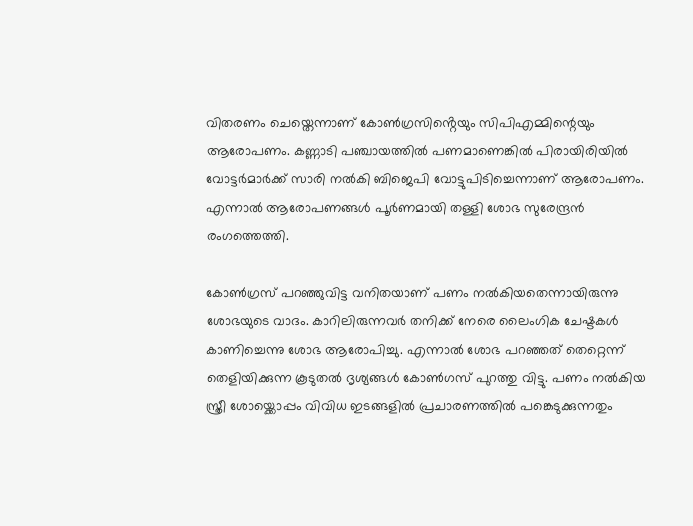വിതരണം ചെയ്തെന്നാണ് കോണ്‍ഗ്രസിൻ്റെയും സിപിഎമ്മിന്റെയും ആരോപണം. കണ്ണാടി പഞ്ചായത്തില്‍ പണമാണെങ്കില്‍ പിരായിരിയില്‍ വോട്ടർമാർക്ക് സാരി നല്‍കി ബിജെപി വോട്ടുപിടിച്ചെന്നാണ് ആരോപണം. എന്നാൽ ആരോപണങ്ങൾ പൂർണമായി തള്ളി ശോഭ സുരേന്ദ്രൻ രംഗത്തെത്തി.

കോൺഗ്രസ് പറഞ്ഞുവിട്ട വനിതയാണ് പണം നൽകിയതെന്നായിരുന്നു ശോഭയുടെ വാദം. കാറിലിരുന്നവർ തനിക്ക് നേരെ ലൈംഗിക ചേഷ്ടകൾ കാണിച്ചെന്നു ശോഭ ആരോപിച്ചു. എന്നാൽ ശോഭ പറഞ്ഞത് തെറ്റെന്ന് തെളിയിക്കുന്ന കൂടുതൽ ദൃശ്യങ്ങൾ കോൺഗസ് പുറത്തു വിട്ടു. പണം നൽകിയ സ്ത്രീ ശോയ്ക്കൊപ്പം വിവിധ ഇടങ്ങളിൽ പ്രചാരണത്തിൽ പങ്കെടുക്കുന്നതും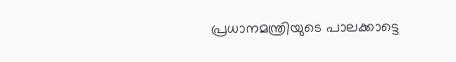പ്രധാനമന്ത്രിയുടെ പാലക്കാട്ടെ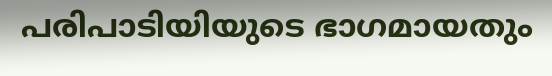പരിപാടിയിയുടെ ഭാഗമായതും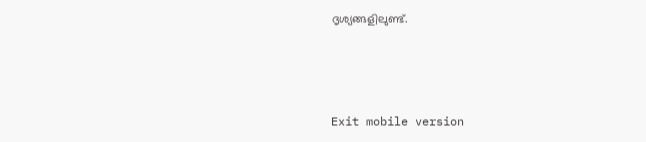ദൃശ്യങ്ങളിലുണ്ട്.



Exit mobile version